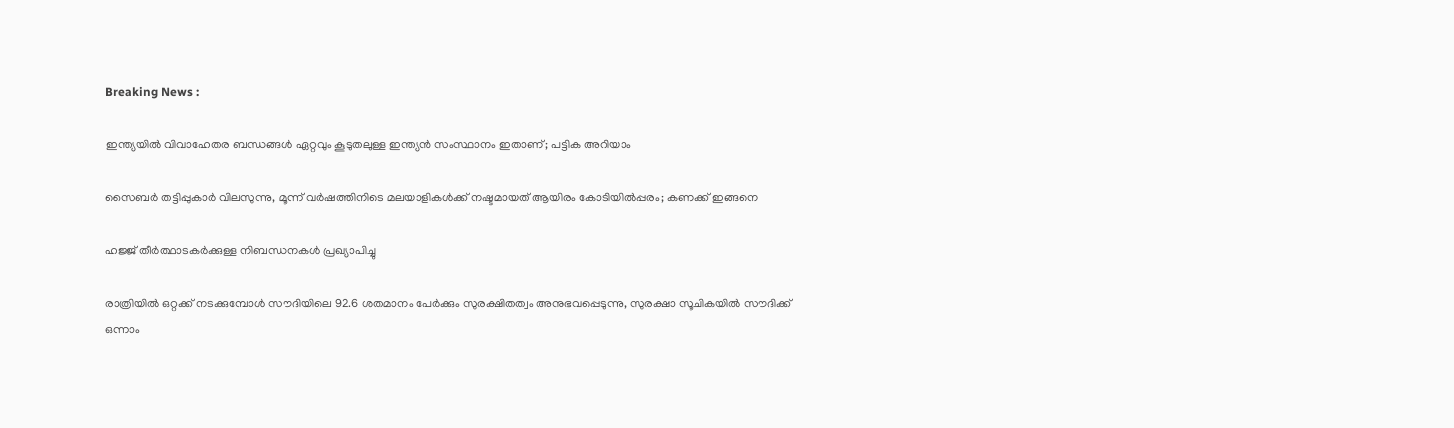Breaking News :

ഇന്ത്യയില്‍ വിവാഹേതര ബന്ധങ്ങള്‍ ഏറ്റവും കൂടുതലുള്ള ഇന്ത്യന്‍ സംസ്ഥാനം ഇതാണ്; പട്ടിക അറിയാം

സൈബര്‍ തട്ടിപ്പുകാര്‍ വിലസുന്നു, മൂന്ന് വര്‍ഷത്തിനിടെ മലയാളികള്‍ക്ക് നഷ്ടമായത് ആയിരം കോടിയില്‍പ്പരം; കണക്ക് ഇങ്ങനെ

ഹജ്ജ് തീർത്ഥാടകർക്കുള്ള നിബന്ധനകൾ പ്രഖ്യാപിച്ചു

രാത്രിയിൽ ഒറ്റക്ക് നടക്കുമ്പോൾ സൗദിയിലെ 92.6 ശതമാനം പേർക്കും സുരക്ഷിതത്വം അനുഭവപ്പെടുന്നു, സുരക്ഷാ സൂചികയിൽ സൗദിക്ക് ഒന്നാം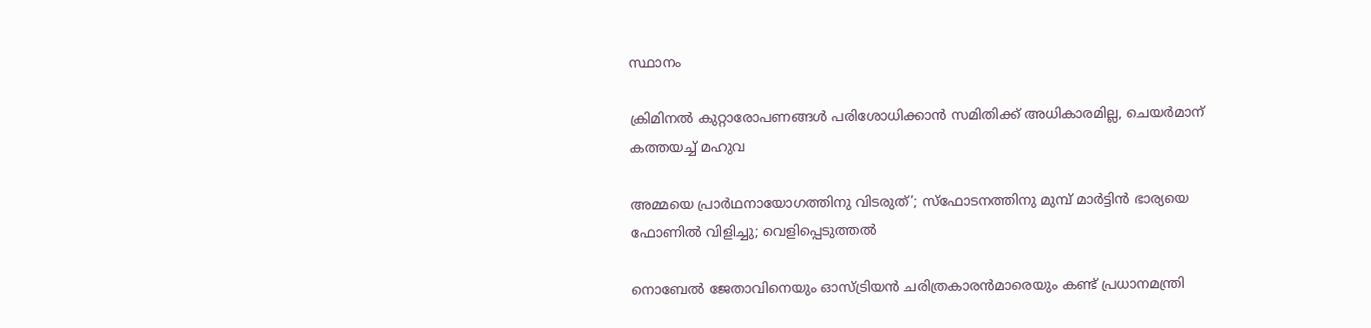സ്ഥാനം

ക്രിമിനല്‍ കുറ്റാരോപണങ്ങള്‍ പരിശോധിക്കാന്‍ സമിതിക്ക്‌ അധികാരമില്ല, ചെയര്‍മാന്‌ കത്തയച്ച് മഹുവ

അമ്മയെ പ്രാര്‍ഥനായോഗത്തിനു വിടരുത്’; സ്‌ഫോടനത്തിനു മുമ്പ് മാര്‍ട്ടിന്‍ ഭാര്യയെ ഫോണില്‍ വിളിച്ചു; വെളിപ്പെടുത്തല്‍

നൊബേല്‍ ജേതാവിനെയും ഓസ്‌ട്രിയന്‍ ചരിത്രകാരന്‍മാരെയും കണ്ട് പ്രധാനമന്ത്രി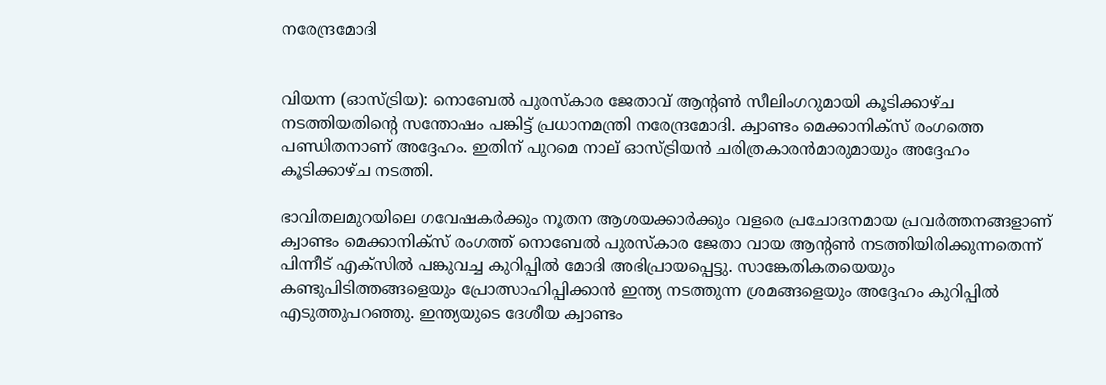നരേന്ദ്രമോദി


വിയന്ന (ഓസ്‌ട്രിയ): നൊബേല്‍ പുരസ്‌കാര ജേതാവ് ആൻ്റൺ സീലിംഗറുമായി കൂടിക്കാഴ്‌ച നടത്തിയതിന്‍റെ സന്തോഷം പങ്കിട്ട് പ്രധാനമന്ത്രി നരേന്ദ്രമോദി. ക്വാണ്ടം മെക്കാനിക്‌സ് രംഗത്തെ പണ്ഡിതനാണ് അദ്ദേഹം. ഇതിന് പുറമെ നാല് ഓസ്‌ട്രിയന്‍ ചരിത്രകാരന്‍മാരുമായും അദ്ദേഹം കൂടിക്കാഴ്‌ച നടത്തി.

ഭാവിതലമുറയിലെ ഗവേഷകര്‍ക്കും നൂതന ആശയക്കാര്‍ക്കും വളരെ പ്രചോദനമായ പ്രവര്‍ത്തനങ്ങളാണ് ക്വാണ്ടം മെക്കാനിക്‌സ് രംഗത്ത് നൊബേല്‍ പുരസ്‌കാര ജേതാ വായ ആന്‍റണ്‍ നടത്തിയിരിക്കുന്നതെന്ന് പിന്നീട് എക്‌സില്‍ പങ്കുവച്ച കുറിപ്പില്‍ മോദി അഭിപ്രായപ്പെട്ടു. സാങ്കേതികതയെയും കണ്ടുപിടിത്തങ്ങളെയും പ്രോത്സാഹിപ്പിക്കാന്‍ ഇന്ത്യ നടത്തുന്ന ശ്രമങ്ങളെയും അദ്ദേഹം കുറിപ്പില്‍ എടുത്തുപറഞ്ഞു. ഇന്ത്യയുടെ ദേശീയ ക്വാണ്ടം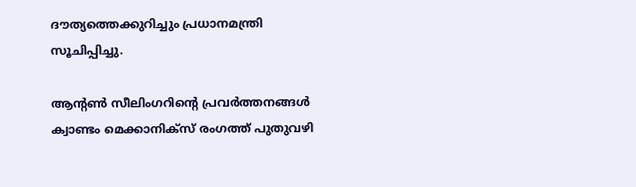ദൗത്യത്തെക്കുറിച്ചും പ്രധാനമന്ത്രി സൂചിപ്പിച്ചു.

ആന്‍റണ്‍ സീലിംഗറിന്‍റെ പ്രവര്‍ത്തനങ്ങള്‍ ക്വാണ്ടം മെക്കാനിക്‌സ് രംഗത്ത് പുതുവഴി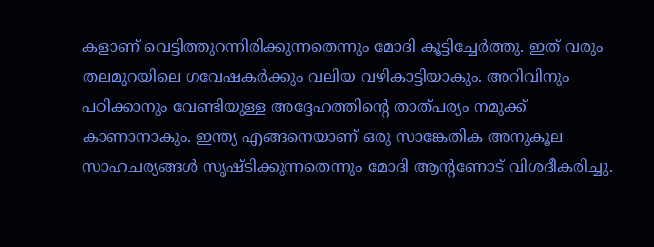കളാണ് വെട്ടിത്തുറന്നിരിക്കുന്നതെന്നും മോദി കൂട്ടിച്ചേര്‍ത്തു. ഇത് വരും തലമുറയിലെ ഗവേഷകര്‍ക്കും വലിയ വഴികാട്ടിയാകും. അറിവിനും പഠിക്കാനും വേണ്ടിയുള്ള അദ്ദേഹത്തിന്‍റെ താത്‌പര്യം നമുക്ക് കാണാനാകും. ഇന്ത്യ എങ്ങനെയാണ് ഒരു സാങ്കേതിക അനുകൂല സാഹചര്യങ്ങള്‍ സൃഷ്‌ടിക്കുന്നതെന്നും മോദി ആന്‍റണോട് വിശദീകരിച്ചു.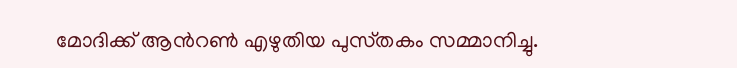മോദിക്ക് ആന്‍റണ്‍ എഴുതിയ പുസ്‌തകം സമ്മാനിച്ചു.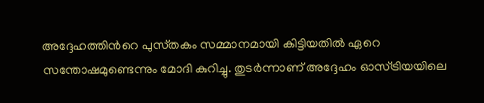അദ്ദേഹത്തിന്‍റെ പുസ്‌തകം സമ്മാനമായി കിട്ടിയതില്‍ ഏറെ സന്തോഷമുണ്ടെന്നും മോദി കുറിച്ചു. തുടര്‍ന്നാണ് അദ്ദേഹം ഓസ്ട്രിയയിലെ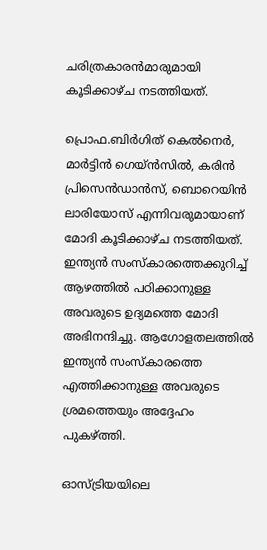ചരിത്രകാരന്‍മാരുമായി കൂടിക്കാഴ്‌ച നടത്തിയത്.

പ്രൊഫ.ബിര്‍ഗിത് കെല്‍നെര്‍, മാർട്ടിൻ ഗെയ്ൻസിൽ, കരിന്‍ പ്രിസെന്‍ഡാന്‍സ്, ബൊറെയിൻ ലാരിയോസ് എന്നിവരുമായാണ് മോദി കൂടിക്കാഴ്‌ച നടത്തിയത്. ഇന്ത്യന്‍ സംസ്‌കാരത്തെക്കുറിച്ച് ആഴത്തില്‍ പഠിക്കാനുള്ള അവരുടെ ഉദ്യമത്തെ മോദി അഭിനന്ദിച്ചു. ആഗോളതലത്തില്‍ ഇന്ത്യന്‍ സംസ്‌കാരത്തെ എത്തിക്കാനുള്ള അവരുടെ ശ്രമത്തെയും അദ്ദേഹം പുകഴ്‌ത്തി.

ഓസ്‌ട്രിയയിലെ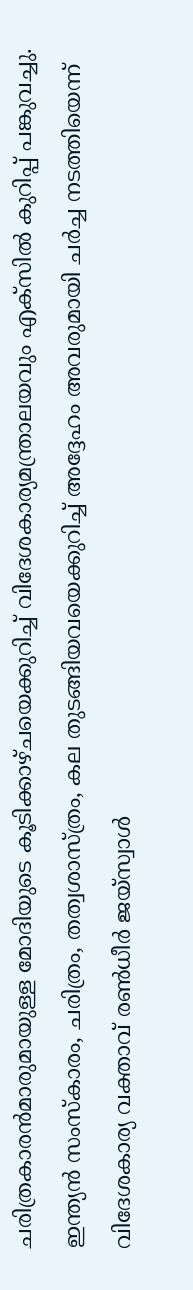ചരിത്രകാരന്‍മാരുമായുള്ള മോദിയുടെ കൂടിക്കാഴ്‌ചയെക്കുറിച്ച് വിദേശകാര്യമന്ത്രാലയവും എക്‌സില്‍ കുറിപ്പ് പങ്കുവച്ചു. ഇന്ത്യന്‍ സംസ്‌കാരം, ചരിത്രം, തത്വശാസ്‌ത്രം, കല തുടങ്ങിയവയെക്കുറിച്ച് അദ്ദേഹം അവരുമായി ചര്‍ച്ച നടത്തിയെന്ന് വിദേശകാര്യ വക്താവ് രണ്‍ധീര്‍ ജയ്സ്വാള്‍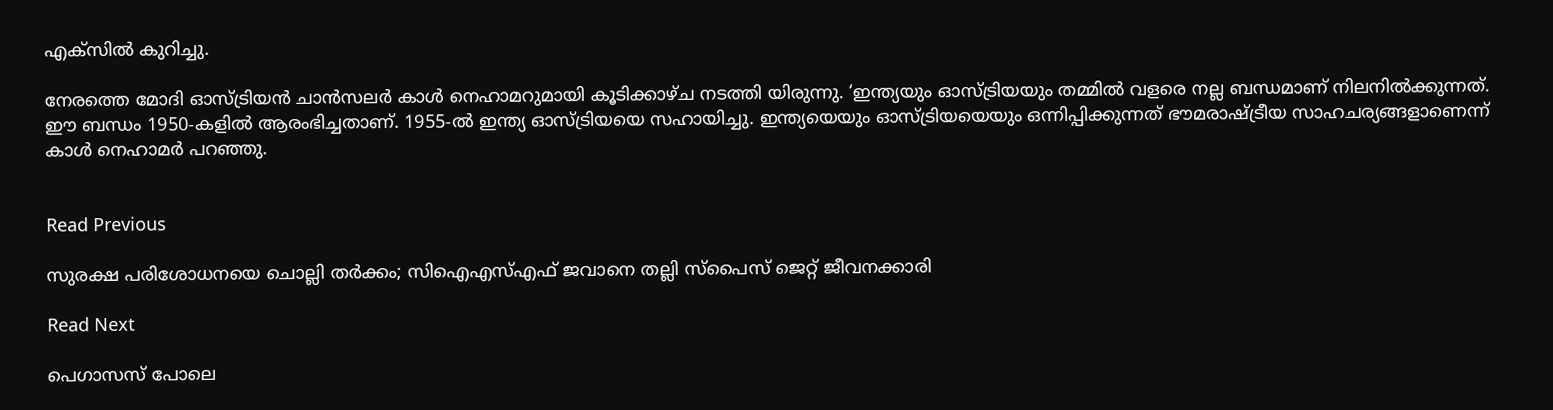എക്‌സില്‍ കുറിച്ചു.

നേരത്തെ മോദി ഓസ്ട്രിയൻ ചാൻസലർ കാൾ നെഹാമറുമായി കൂടിക്കാഴ്‌ച നടത്തി യിരുന്നു. ‘ഇന്ത്യയും ഓസ്ട്രിയയും തമ്മിൽ വളരെ നല്ല ബന്ധമാണ് നിലനിൽക്കുന്നത്. ഈ ബന്ധം 1950-കളിൽ ആരംഭിച്ചതാണ്. 1955-ൽ ഇന്ത്യ ഓസ്ട്രിയയെ സഹായിച്ചു. ഇന്ത്യയെയും ഓസ്ട്രിയയെയും ഒന്നിപ്പിക്കുന്നത് ഭൗമരാഷ്‌ട്രീയ സാഹചര്യങ്ങളാണെന്ന് കാൾ നെഹാമര്‍ പറഞ്ഞു.


Read Previous

സുരക്ഷ പരിശോധനയെ ചൊല്ലി തർക്കം; സിഐഎസ്എഫ് ജവാനെ തല്ലി സ്‌പൈസ് ജെറ്റ് ജീവനക്കാരി

Read Next

പെഗാസസ് പോലെ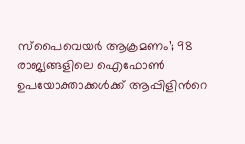സ്പൈവെയര്‍ ആക്രമണം’; 98 രാജ്യങ്ങളിലെ ഐഫോണ്‍ ഉപയോക്താക്കള്‍ക്ക് ആപ്പിളിന്‍റെ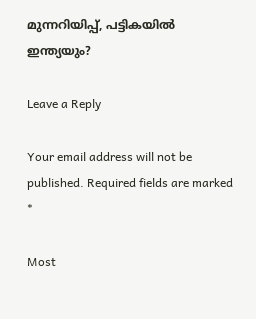മുന്നറിയിപ്പ്, പട്ടികയില്‍ ഇന്ത്യയും?

Leave a Reply

Your email address will not be published. Required fields are marked *

Most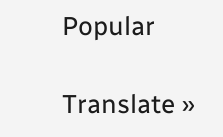Popular

Translate »